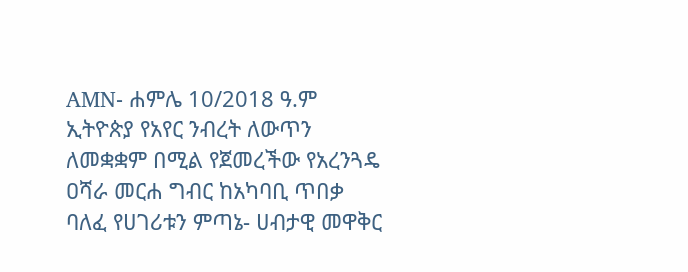AMN- ሐምሌ 10/2018 ዓ.ም
ኢትዮጵያ የአየር ንብረት ለውጥን ለመቋቋም በሚል የጀመረችው የአረንጓዴ ዐሻራ መርሐ ግብር ከአካባቢ ጥበቃ ባለፈ የሀገሪቱን ምጣኔ- ሀብታዊ መዋቅር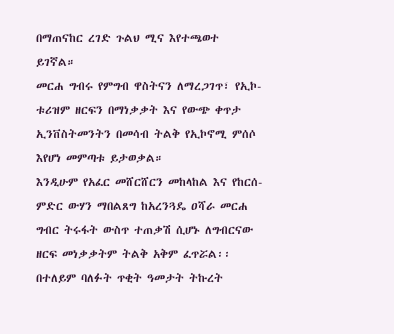በማጠናከር ረገድ ጉልህ ሚና እየተጫወተ ይገኛል።
መርሐ ግብሩ የምግብ ዋስትናን ለማረጋገጥ፣ የኢኮ-ቱሪዝም ዘርፍን በማነቃቃት እና የውጭ ቀጥታ ኢንቨስትመንትን በመሳብ ትልቅ የኢኮኖሚ ምሰሶ እየሆነ መምጣቱ ይታወቃል።
እንዲሁም የአፈር መሸርሸርን መከላከል እና የከርሰ-ምድር ውሃን ማበልጸግ ከአረንጓዴ ዐሻራ መርሐ ግብር ትሩፋት ውስጥ ተጠቃሽ ሲሆኑ ለግብርናው ዘርፍ መነቃቃትም ትልቅ አቅም ፈጥሯል፡፡
በተለይም ባለፉት ጥቂት ዓመታት ትኩረት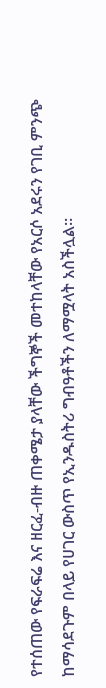የተሰጠው የፍራፍሬ እና ዘርፈ-ብዙ ጠቀሜታ ያላቸው ችግኞች መተከላቸው የአርሶ አደሩን የገቢ ምንጭ ከማሳደጉም በላይ የሀገር ውስጥ የኢንዱስትሪ ግብዓቶችን ለማሟላት አስችሏል።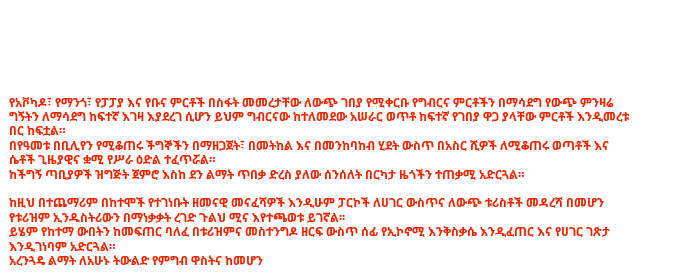የአቮካዶ፣ የማንጎ፣ የፓፓያ እና የቡና ምርቶች በስፋት መመረታቸው ለውጭ ገበያ የሚቀርቡ የግብርና ምርቶችን በማሳደግ የውጭ ምንዛሬ ግኝትን ለማሳደግ ከፍተኛ እገዛ እያደረገ ሲሆን ይህም ግብርናው ከተለመደው አሠራር ወጥቶ ከፍተኛ የገበያ ዋጋ ያላቸው ምርቶች እንዲመረቱ በር ከፍቷል።
በየዓመቱ በቢሊየን የሚቆጠሩ ችግኞችን በማዘጋጀት፣ በመትከል እና በመንከባከብ ሂደት ውስጥ በአስር ሺዎች ለሚቆጠሩ ወጣቶች እና ሴቶች ጊዜያዊና ቋሚ የሥራ ዕድል ተፈጥሯል።
ከችግኝ ጣቢያዎች ዝግጅት ጀምሮ እስከ ደን ልማት ጥበቃ ድረስ ያለው ሰንሰለት በርካታ ዜጎችን ተጠቃሚ አድርጓል።

ከዚህ በተጨማሪም በከተሞች የተገነቡት ዘመናዊ መናፈሻዎች እንዲሁም ፓርኮች ለሀገር ውስጥና ለውጭ ቱሪስቶች መዳረሻ በመሆን የቱሪዝም ኢንዱስትሪውን በማነቃቃት ረገድ ጉልህ ሚና እየተጫወቱ ይገኛል፡፡
ይሄም የከተማ ውበትን ከመፍጠር ባለፈ በቱሪዝምና መስተንግዶ ዘርፍ ውስጥ ሰፊ የኢኮኖሚ እንቅስቃሴ እንዲፈጠር እና የሀገር ገጽታ እንዲገነባም አድርጓል።
አረንጓዴ ልማት ለአሁኑ ትውልድ የምግብ ዋስትና ከመሆን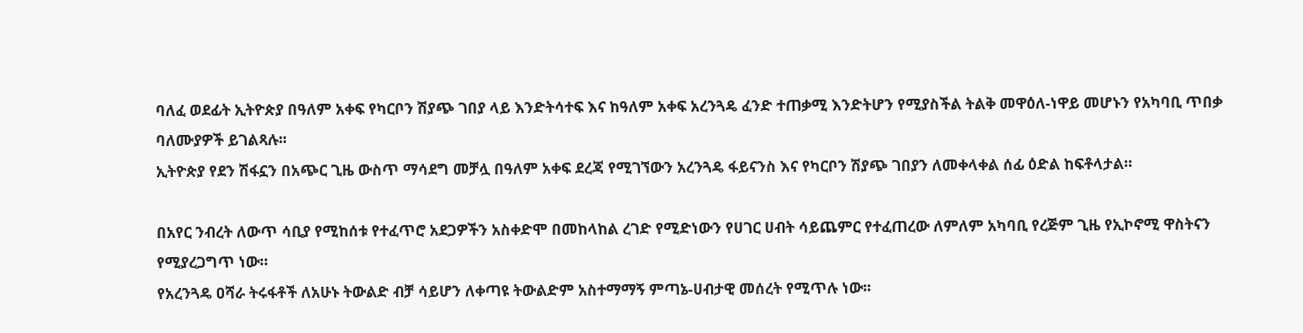ባለፈ ወደፊት ኢትዮጵያ በዓለም አቀፍ የካርቦን ሽያጭ ገበያ ላይ እንድትሳተፍ እና ከዓለም አቀፍ አረንጓዴ ፈንድ ተጠቃሚ እንድትሆን የሚያስችል ትልቅ መዋዕለ-ነዋይ መሆኑን የአካባቢ ጥበቃ ባለሙያዎች ይገልጻሉ፡፡
ኢትዮጵያ የደን ሽፋኗን በአጭር ጊዜ ውስጥ ማሳደግ መቻሏ በዓለም አቀፍ ደረጃ የሚገኘውን አረንጓዴ ፋይናንስ እና የካርቦን ሽያጭ ገበያን ለመቀላቀል ሰፊ ዕድል ከፍቶላታል።

በአየር ንብረት ለውጥ ሳቢያ የሚከሰቱ የተፈጥሮ አደጋዎችን አስቀድሞ በመከላከል ረገድ የሚድነውን የሀገር ሀብት ሳይጨምር የተፈጠረው ለምለም አካባቢ የረጅም ጊዜ የኢኮኖሚ ዋስትናን የሚያረጋግጥ ነው።
የአረንጓዴ ዐሻራ ትሩፋቶች ለአሁኑ ትውልድ ብቻ ሳይሆን ለቀጣዩ ትውልድም አስተማማኝ ምጣኔ-ሀብታዊ መሰረት የሚጥሉ ነው፡፡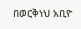በወርቅነህ አቢዮ